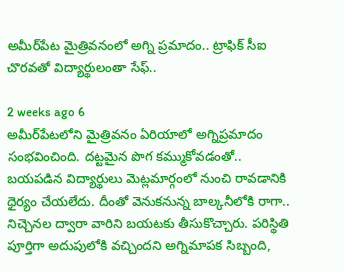అమీర్‌పేట మైత్రివనంలో అగ్ని ప్రమాదం.. ట్రాఫిక్ సీఐ చొరవతో విద్యార్థులంతా సేఫ్..

2 weeks ago 6
అమీర్‌పేటలోని మైత్రివనం ఏరియాలో అగ్నిప్రమాదం సంభవించింది. దట్టమైన పొగ కమ్ముకోవడంతో.. బయపడిన విద్యార్థులు మెట్లమార్గంలో నుంచి రావడానికి ధైర్యం చేయలేదు. దీంతో వెనుకనున్న బాల్కనీలోకి రాగా.. నిచ్చెనల ద్వారా వారిని బయటకు తీసుకొచ్చారు. పరిస్థితి పూర్తిగా అదుపులోకి వచ్చిందని అగ్నిమాపక సిబ్బంది,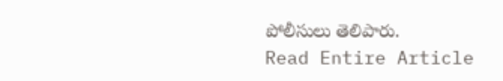పోలీసులు తెలిపారు.
Read Entire Article